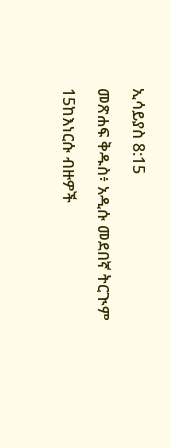ኢሳይያስ 8:15

መጽሐፍ ቅዱስ፥ አዲሱ መደበኛ ትርጒም

15ከእነርሱ ብዙዎች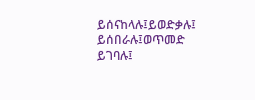ይሰናከላሉ፤ይወድቃሉ፤ ይሰበራሉ፤ወጥመድ ይገባሉ፤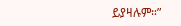ይያዛሉም።”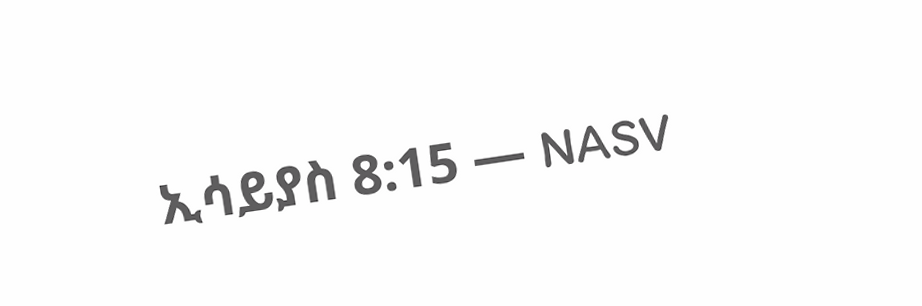ኢሳይያስ 8:15 — NASV